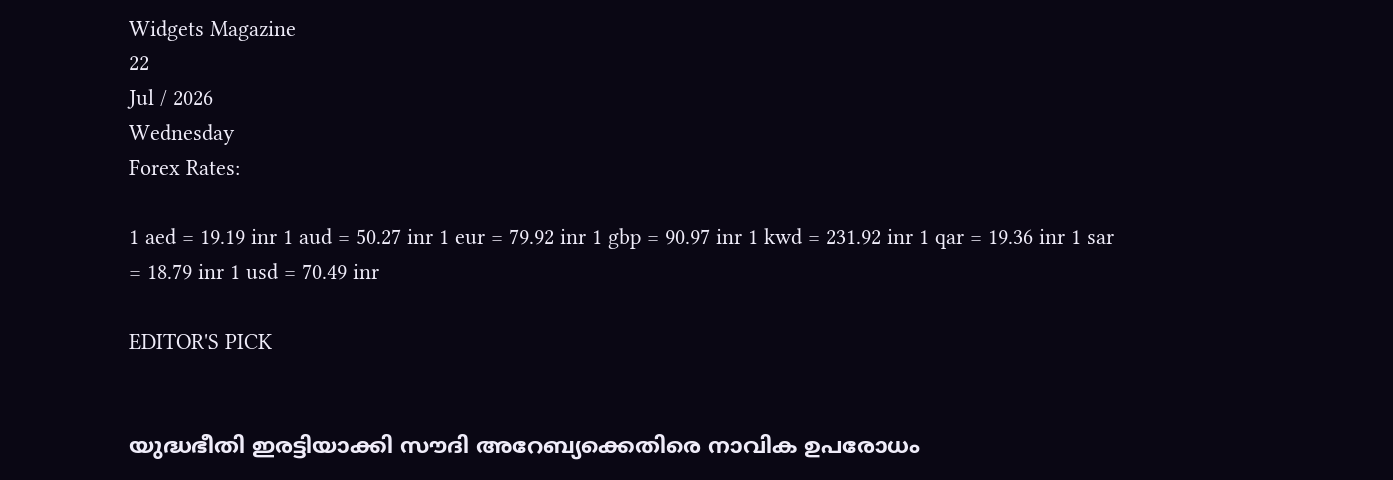Widgets Magazine
22
Jul / 2026
Wednesday
Forex Rates:

1 aed = 19.19 inr 1 aud = 50.27 inr 1 eur = 79.92 inr 1 gbp = 90.97 inr 1 kwd = 231.92 inr 1 qar = 19.36 inr 1 sar = 18.79 inr 1 usd = 70.49 inr

EDITOR'S PICK


യുദ്ധഭീതി ഇരട്ടിയാക്കി സൗദി അറേബ്യക്കെതിരെ നാവിക ഉപരോധം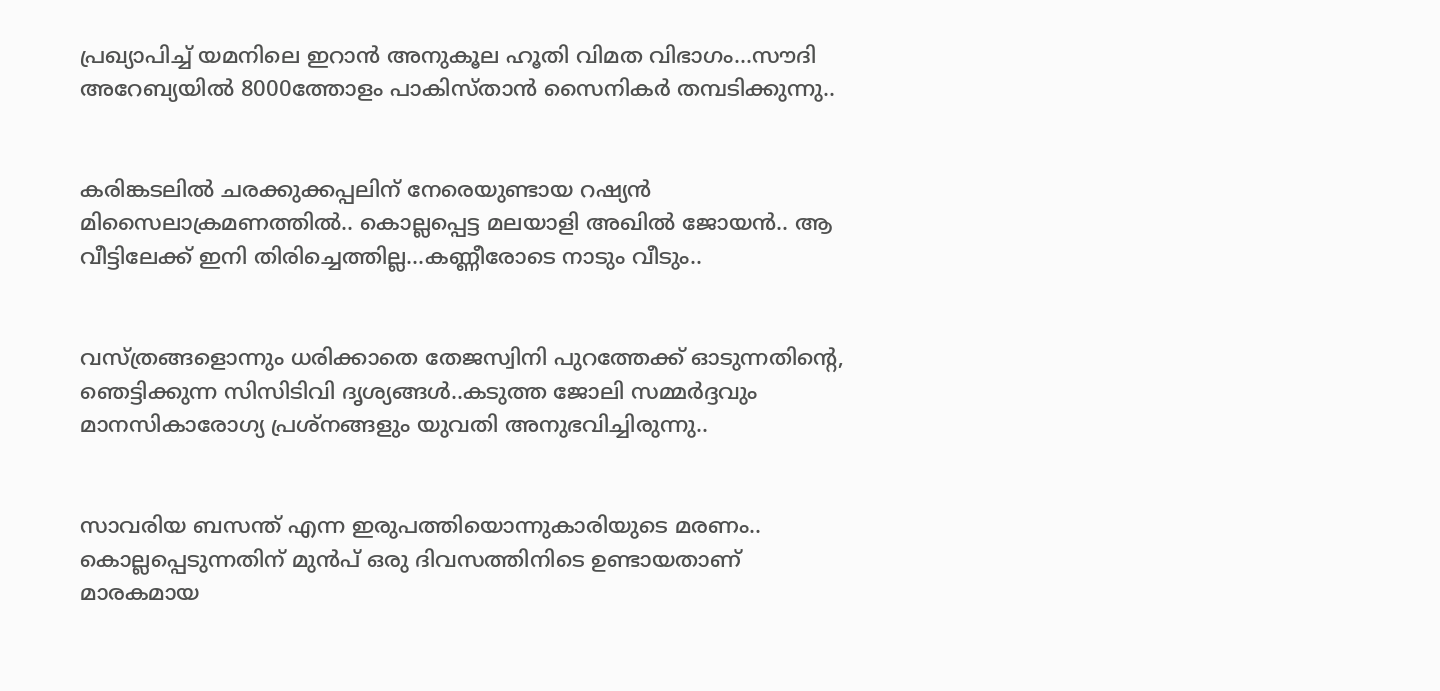പ്രഖ്യാപിച്ച് യമനിലെ ഇറാൻ അനുകൂല ഹൂതി വിമത വിഭാഗം...സൗദി അറേബ്യയില്‍ 8000ത്തോളം പാകിസ്താന്‍ സൈനികര്‍ തമ്പടിക്കുന്നു..


കരിങ്കടലിൽ ചരക്കുക്കപ്പലിന് നേരെയുണ്ടായ റഷ്യൻ മിസൈലാക്രമണത്തിൽ.. കൊല്ലപ്പെട്ട മലയാളി അഖില്‍ ജോയന്‍.. ആ വീട്ടിലേക്ക് ഇനി തിരിച്ചെത്തില്ല...കണ്ണീരോടെ നാടും വീടും..


വസ്ത്രങ്ങളൊന്നും ധരിക്കാതെ തേജസ്വിനി പുറത്തേക്ക് ഓടുന്നതിന്റെ, ഞെട്ടിക്കുന്ന സിസിടിവി ദൃശ്യങ്ങൾ..കടുത്ത ജോലി സമ്മർദ്ദവും മാനസികാരോഗ്യ പ്രശ്നങ്ങളും യുവതി അനുഭവിച്ചിരുന്നു..


സാവരിയ ബസന്ത് എന്ന ഇരുപത്തിയൊന്നുകാരിയുടെ മരണം.. കൊല്ലപ്പെടുന്നതിന് മുൻപ് ഒരു ദിവസത്തിനിടെ ഉണ്ടായതാണ് മാരകമായ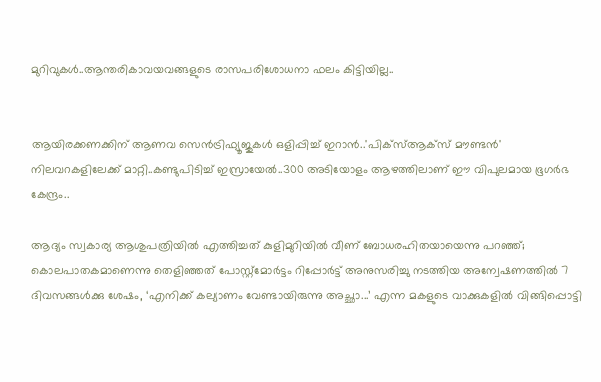മുറിവുകൾ..ആന്തരികാവയവങ്ങളുടെ രാസപരിശോധനാ ഫലം കിട്ടിയില്ല..


ആയിരക്കണക്കിന് ആണവ സെന്‍ട്രിഫ്യൂജുകള്‍ ഒളിപ്പിച്ച് ഇറാൻ..'പിക്സ്ആക്സ് മൗണ്ടന്‍' നിലവറകളിലേക്ക് മാറ്റി..കണ്ടുപിടിച്ച് ഇസ്രായേൽ..300 അടിയോളം ആഴത്തിലാണ് ഈ വിപുലമായ ഭൂഗര്‍ഭ കേന്ദ്രം..

ആദ്യം സ്വകാര്യ ആശുപത്രിയിൽ എത്തിച്ചത് കുളിമുറിയിൽ വീണ് ബോധരഹിതയായെന്നു പറഞ്ഞ്; കൊലപാതകമാണെന്നു തെളിഞ്ഞത് പോസ്റ്റ്മോർട്ടം റിപ്പോർട്ട് അനുസരിച്ചു നടത്തിയ അന്വേഷണത്തിൽ 7 ദിവസങ്ങൾക്കു ശേഷം, ‘എനിക്ക് കല്യാണം വേണ്ടായിരുന്നു അച്ഛാ...’ എന്ന മകളുടെ വാക്കുകളിൽ വിങ്ങിപ്പൊട്ടി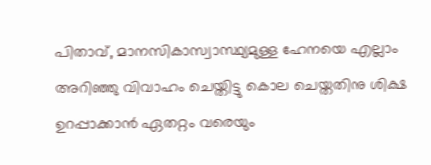പിതാവ്, മാനസികാസ്വാസ്ഥ്യമുള്ള ഹേനയെ എല്ലാം അറിഞ്ഞു വിവാഹം ചെയ്തിട്ടു കൊല ചെയ്തതിനു ശിക്ഷ ഉറപ്പാക്കാൻ ഏതറ്റം വരെയും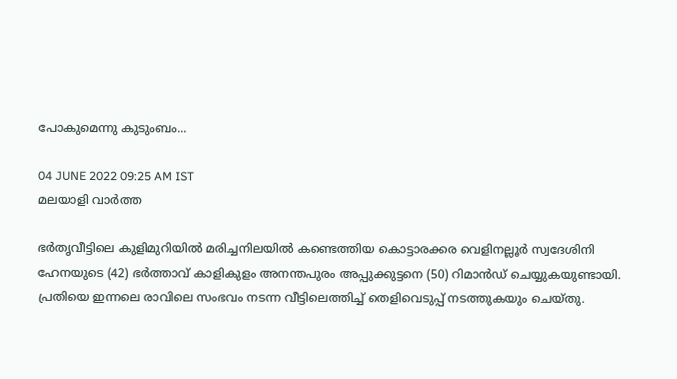പോകുമെന്നു കുടുംബം...

04 JUNE 2022 09:25 AM IST
മലയാളി വാര്‍ത്ത

ഭർതൃവീട്ടിലെ കുളിമുറിയിൽ മരിച്ചനിലയിൽ കണ്ടെത്തിയ കൊട്ടാരക്കര വെളിനല്ലൂർ സ്വദേശിനി ഹേനയുടെ (42) ഭർത്താവ് കാളികുളം അനന്തപുരം അപ്പുക്കുട്ടനെ (50) റിമാൻഡ് ചെയ്യുകയുണ്ടായി. പ്രതിയെ ഇന്നലെ രാവിലെ സംഭവം നടന്ന വീട്ടിലെത്തിച്ച് തെളിവെടുപ്പ് നടത്തുകയും ചെയ്തു.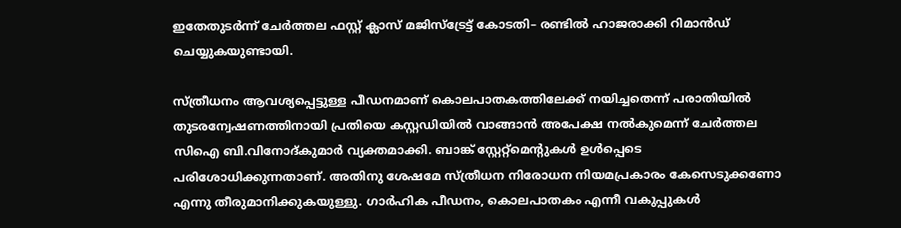ഇതേതുടർന്ന് ചേർത്തല ഫസ്റ്റ് ക്ലാസ് മജിസ്ട്രേട്ട് കോടതി– രണ്ടിൽ ഹാജരാക്കി റിമാൻഡ് ചെയ്യുകയുണ്ടായി.

സ്ത്രീധനം ആവശ്യപ്പെട്ടുള്ള പീഡനമാണ് കൊലപാതകത്തിലേക്ക് നയിച്ചതെന്ന് പരാതിയിൽ തുടരന്വേഷണത്തിനായി പ്രതിയെ കസ്റ്റഡിയിൽ‍ വാങ്ങാൻ അപേക്ഷ നൽകുമെന്ന് ചേർത്തല സിഐ ബി.വിനോദ്കുമാർ വ്യക്തമാക്കി. ബാങ്ക് സ്റ്റേറ്റ്മെന്റുകൾ ഉൾപ്പെടെ പരിശോധിക്കുന്നതാണ്. അതിനു ശേഷമേ സ്ത്രീധന നിരോധന നിയമപ്രകാരം കേസെടുക്കണോ എന്നു തീരുമാനിക്കുകയുള്ളു. ഗാർഹിക പീഡനം, കൊലപാതകം എന്നീ വകുപ്പുകൾ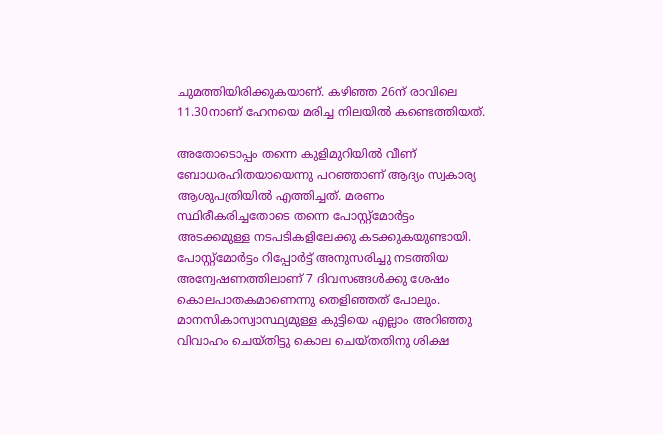ചുമത്തിയിരിക്കുകയാണ്. കഴിഞ്ഞ 26ന് രാവിലെ 11.30നാണ് ഹേനയെ മരിച്ച നിലയിൽ കണ്ടെത്തിയത്.

അതോടൊപ്പം തന്നെ കുളിമുറിയിൽ വീണ് ബോധരഹിതയായെന്നു പറഞ്ഞാണ് ആദ്യം സ്വകാര്യ ആശുപത്രിയിൽ എത്തിച്ചത്. മരണം സ്ഥിരീകരിച്ചതോടെ തന്നെ പോസ്റ്റ്മോർട്ടം അടക്കമുള്ള നടപടികളിലേക്കു കടക്കുകയുണ്ടായി. പോസ്റ്റ്മോർട്ടം റിപ്പോർട്ട് അനുസരിച്ചു നടത്തിയ അന്വേഷണത്തിലാണ് 7 ദിവസങ്ങൾക്കു ശേഷം കൊലപാതകമാണെന്നു തെളിഞ്ഞത് പോലും. മാനസികാസ്വാസ്ഥ്യമുള്ള കുട്ടിയെ എല്ലാം അറിഞ്ഞു വിവാഹം ചെയ്തിട്ടു കൊല ചെയ്തതിനു ശിക്ഷ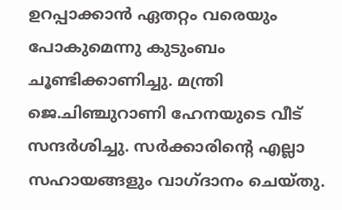ഉറപ്പാക്കാൻ ഏതറ്റം വരെയും പോകുമെന്നു കുടുംബം ചൂണ്ടിക്കാണിച്ചു. മന്ത്രി ജെ.ചിഞ്ചുറാണി ഹേനയുടെ വീട് സന്ദർശിച്ചു. സർക്കാരിന്റെ എല്ലാ സഹായങ്ങളും വാഗ്ദാനം ചെയ്തു.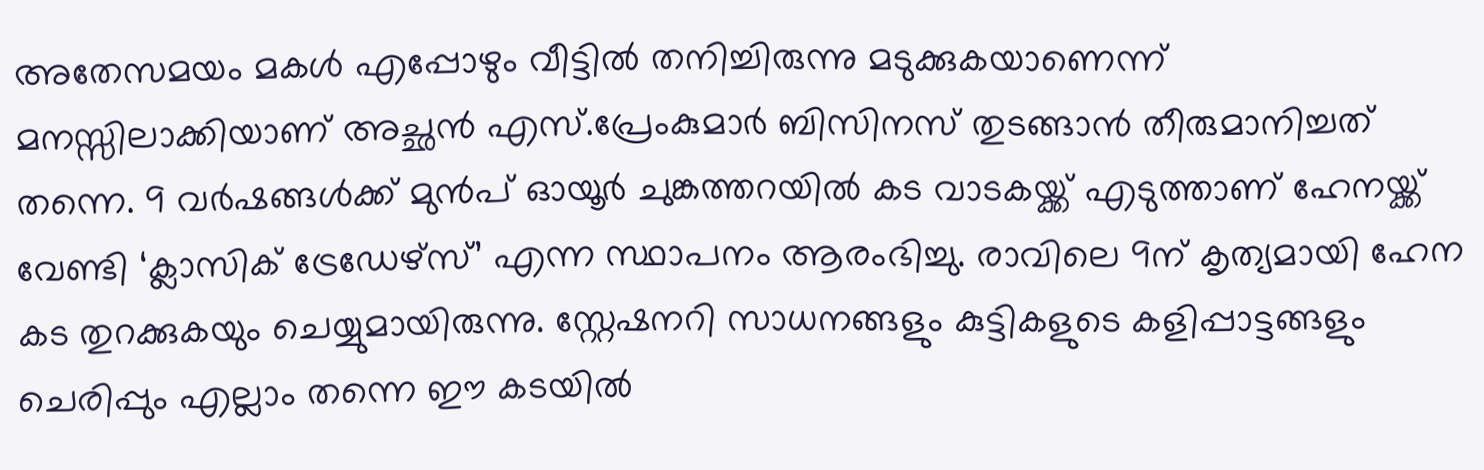അതേസമയം മകൾ എപ്പോഴും വീട്ടിൽ തനിച്ചിരുന്നു മടുക്കുകയാണെന്ന് മനസ്സിലാക്കിയാണ് അച്ഛൻ എസ്.പ്രേംകുമാർ ബിസിനസ് തുടങ്ങാൻ തീരുമാനിച്ചത് തന്നെ. 9 വർഷങ്ങൾക്ക് മുൻപ് ഓയൂർ ചുങ്കത്തറയിൽ കട വാടകയ്ക്ക് എടുത്താണ് ഹേനയ്ക്ക് വേണ്ടി ‘ക്ലാസിക് ട്രേഡേഴ്സ്’ എന്ന സ്ഥാപനം ആരംഭിച്ചു. രാവിലെ 9ന് കൃത്യമായി ഹേന കട തുറക്കുകയും ചെയ്യുമായിരുന്നു. സ്റ്റേഷനറി സാധനങ്ങളും കുട്ടികളുടെ കളിപ്പാട്ടങ്ങളും ചെരിപ്പും എല്ലാം തന്നെ ഈ കടയിൽ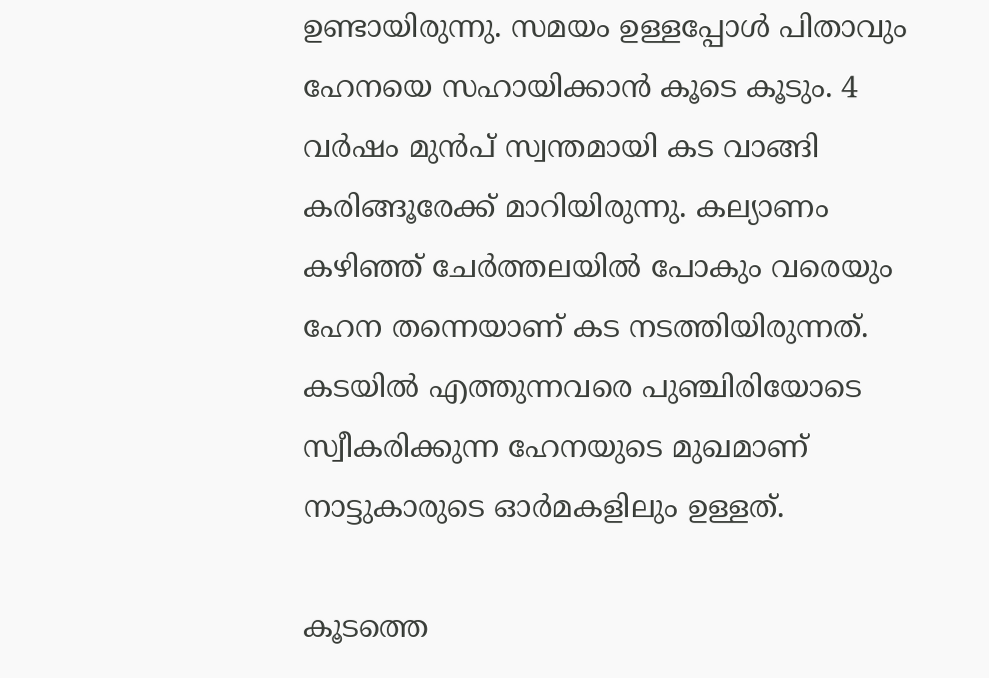ഉണ്ടായിരുന്നു. സമയം ഉള്ളപ്പോൾ പിതാവും ഹേനയെ സഹായിക്കാൻ കൂടെ കൂടും. 4 വർഷം മുൻപ് സ്വന്തമായി കട വാങ്ങി കരിങ്ങൂരേക്ക് മാറിയിരുന്നു. കല്യാണം കഴിഞ്ഞ് ചേർത്തലയിൽ പോകും വരെയും ഹേന തന്നെയാണ് കട നടത്തിയിരുന്നത്. കടയിൽ എത്തുന്നവരെ പുഞ്ചിരിയോടെ സ്വീകരിക്കുന്ന ഹേനയുടെ മുഖമാണ് നാട്ടുകാരുടെ ഓർമകളിലും ഉള്ളത്.

കൂടത്തെ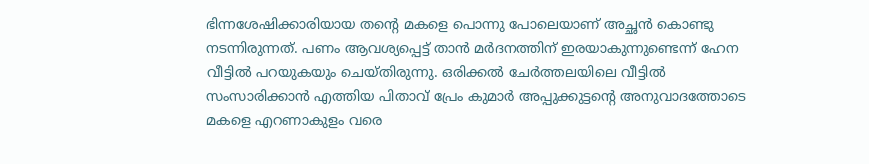ഭിന്നശേഷിക്കാരിയായ തന്റെ മകളെ പൊന്നു പോലെയാണ് അച്ഛൻ കൊണ്ടു നടന്നിരുന്നത്. പണം ആവശ്യപ്പെട്ട് താൻ മർദനത്തിന് ഇരയാകുന്നുണ്ടെന്ന് ഹേന വീട്ടിൽ പറയുകയും ചെയ്തിരുന്നു. ഒരിക്കൽ ചേർത്തലയിലെ വീട്ടിൽ സംസാരിക്കാൻ എത്തിയ പിതാവ് പ്രേം കുമാർ അപ്പുക്കുട്ടന്റെ അനുവാദത്തോടെ മകളെ എറണാകുളം വരെ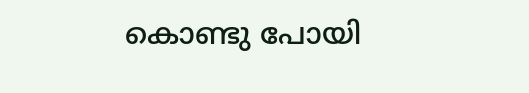കൊണ്ടു പോയി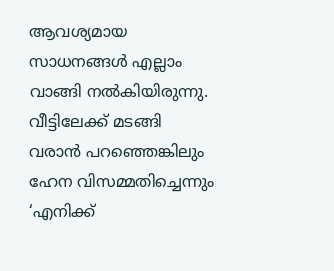ആവശ്യമായ സാധനങ്ങൾ എല്ലാം വാങ്ങി നൽകിയിരുന്നു. വീട്ടിലേക്ക് മടങ്ങി വരാൻ പറഞ്ഞെങ്കിലും ഹേന വിസമ്മതിച്ചെന്നും ‘എനിക്ക്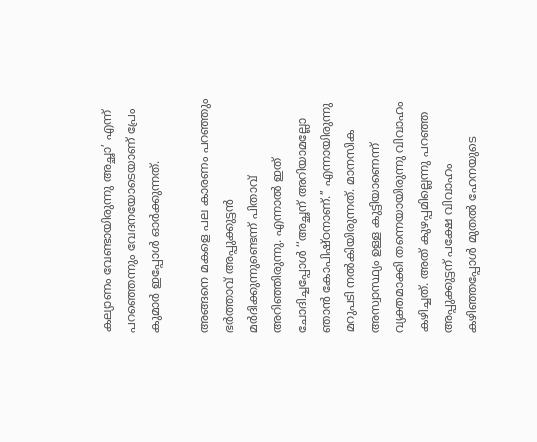കല്യാണം വേണ്ടായിരുന്നു അച്ഛാ’ എന്ന് പറഞ്ഞെന്നും വേദനയോടെയാണ് പ്രേം കുമാർ ഇപ്പോൾ ഓർക്കുന്നത്.

അങ്ങനെ മകളെ പല കാരണം പറഞ്ഞും ഭർത്താവ് അപ്പുക്കുട്ടൻ മർദിക്കുന്നുണ്ടെന്ന് പിതാവ് അറിഞ്ഞിരുന്നു. എന്നാൽ ഇത് ചോദിച്ചപ്പോൾ ‘‘അച്ഛന് അറിയാമല്ലോ ഞാൻ കോപിഷ്ഠനാണ്.’’ എന്നായിരുന്നു മറുപടി നൽകിയിരുന്നത്. മാനസിക അസ്വാസ്ഥ്യം ഉള്ള കുട്ടിയാണെന്ന് വ്യക്തമാക്കി തന്നെയായിരുന്നു വിവാഹം കഴിച്ചത്. അത് കുഴപ്പമില്ലെന്നു പറഞ്ഞ അപ്പുക്കുട്ടന് പക്ഷേ വിവാഹം കഴിഞ്ഞപ്പോൾ മുതൽ ഹേനയുടെ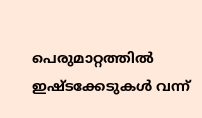പെരുമാറ്റത്തിൽ ഇഷ്ടക്കേടുകൾ വന്ന്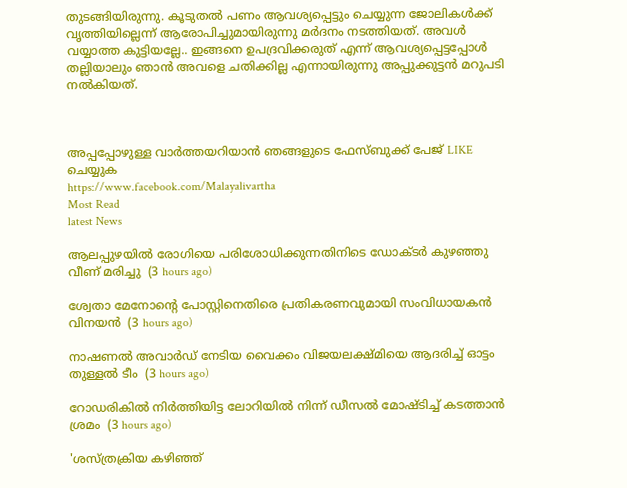തുടങ്ങിയിരുന്നു. കൂടുതൽ പണം ആവശ്യപ്പെട്ടും ചെയ്യുന്ന ജോലികൾക്ക് വൃത്തിയില്ലെന്ന് ആരോപിച്ചുമായിരുന്നു മർദനം നടത്തിയത്. അവൾ വയ്യാത്ത കുട്ടിയല്ലേ.. ഇങ്ങനെ ഉപദ്രവിക്കരുത് എന്ന് ആവശ്യപ്പെട്ടപ്പോൾ തല്ലിയാലും ഞാൻ അവളെ ചതിക്കില്ല എന്നായിരുന്നു അപ്പുക്കുട്ടൻ മറുപടി നൽകിയത്.



അപ്പപ്പോഴുള്ള വാര്‍ത്തയറിയാന്‍ ഞങ്ങളുടെ ഫേസ്‌ബുക്ക്‌ പേജ് LIKE ചെയ്യുക
https://www.facebook.com/Malayalivartha
Most Read
latest News

ആലപ്പുഴയില്‍ രോഗിയെ പരിശോധിക്കുന്നതിനിടെ ഡോക്ടര്‍ കുഴഞ്ഞു വീണ് മരിച്ചു  (3 hours ago)

ശ്വേതാ മേനോന്റെ പോസ്റ്റിനെതിരെ പ്രതികരണവുമായി സംവിധായകന്‍ വിനയന്‍  (3 hours ago)

നാഷണല്‍ അവാര്‍ഡ് നേടിയ വൈക്കം വിജയലക്ഷ്മിയെ ആദരിച്ച് ഓട്ടം തുള്ളല്‍ ടീം  (3 hours ago)

റോഡരികില്‍ നിര്‍ത്തിയിട്ട ലോറിയില്‍ നിന്ന് ഡീസല്‍ മോഷ്ടിച്ച് കടത്താന്‍ ശ്രമം  (3 hours ago)

'ശസ്ത്രക്രിയ കഴിഞ്ഞ്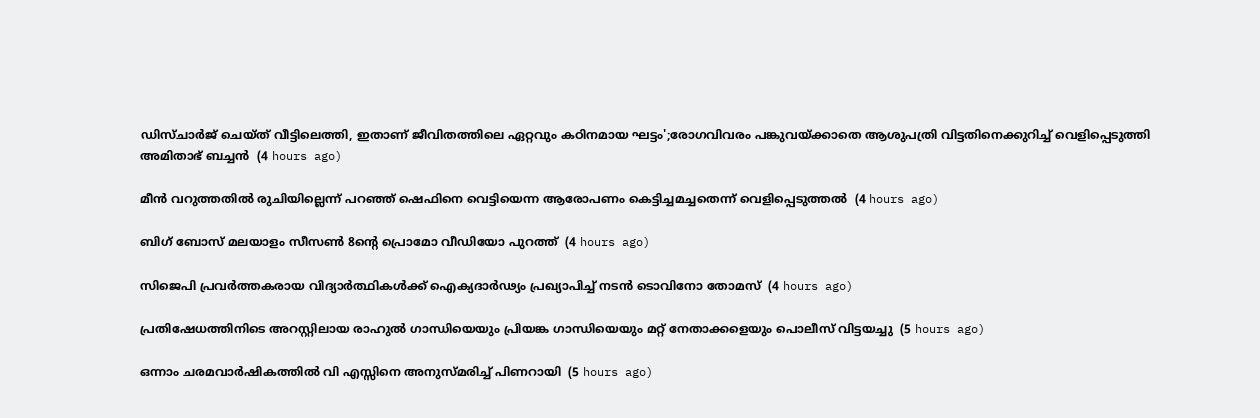ഡിസ്ചാര്‍ജ് ചെയ്ത് വീട്ടിലെത്തി, ഇതാണ് ജീവിതത്തിലെ ഏറ്റവും കഠിനമായ ഘട്ടം';രോഗവിവരം പങ്കുവയ്ക്കാതെ ആശുപത്രി വിട്ടതിനെക്കുറിച്ച് വെളിപ്പെടുത്തി അമിതാഭ് ബച്ചന്‍  (4 hours ago)

മീന്‍ വറുത്തതില്‍ രുചിയില്ലെന്ന് പറഞ്ഞ് ഷെഫിനെ വെട്ടിയെന്ന ആരോപണം കെട്ടിച്ചമച്ചതെന്ന് വെളിപ്പെടുത്തല്‍  (4 hours ago)

ബിഗ് ബോസ് മലയാളം സീസണ്‍ 8ന്റെ പ്രൊമോ വീഡിയോ പുറത്ത്  (4 hours ago)

സിജെപി പ്രവര്‍ത്തകരായ വിദ്യാര്‍ത്ഥികള്‍ക്ക് ഐക്യദാര്‍ഢ്യം പ്രഖ്യാപിച്ച് നടന്‍ ടൊവിനോ തോമസ്  (4 hours ago)

പ്രതിഷേധത്തിനിടെ അറസ്റ്റിലായ രാഹുല്‍ ഗാന്ധിയെയും പ്രിയങ്ക ഗാന്ധിയെയും മറ്റ് നേതാക്കളെയും പൊലീസ് വിട്ടയച്ചു  (5 hours ago)

ഒന്നാം ചരമവാര്‍ഷികത്തില്‍ വി എസ്സിനെ അനുസ്മരിച്ച് പിണറായി  (5 hours ago)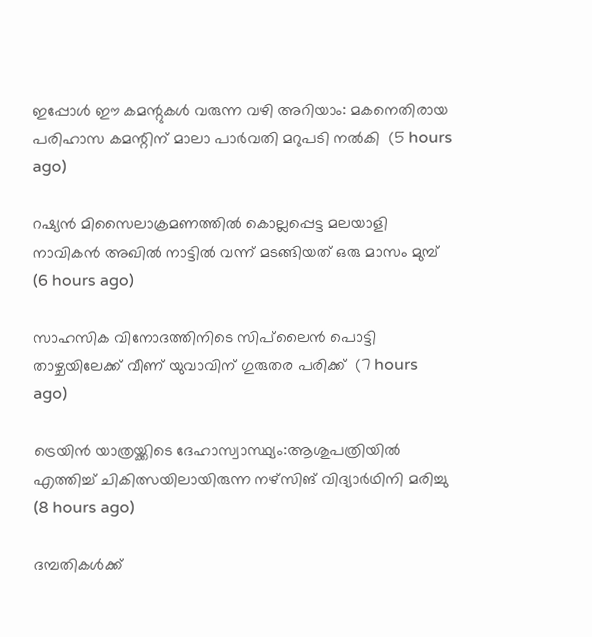ഇപ്പോള്‍ ഈ കമന്റുകള്‍ വരുന്ന വഴി അറിയാം: മകനെതിരായ പരിഹാസ കമന്റിന് മാലാ പാര്‍വതി മറുപടി നല്‍കി  (5 hours ago)

റഷ്യന്‍ മിസൈലാക്രമണത്തില്‍ കൊല്ലപ്പെട്ട മലയാളി നാവികന്‍ അഖില്‍ നാട്ടില്‍ വന്ന് മടങ്ങിയത് ഒരു മാസം മുമ്പ്  (6 hours ago)

സാഹസിക വിനോദത്തിനിടെ സിപ്‌ലൈന്‍ പൊട്ടി താഴ്ചയിലേക്ക് വീണ് യുവാവിന് ഗുരുതര പരിക്ക്  (7 hours ago)

ട്രെയിന്‍ യാത്രയ്ക്കിടെ ദേഹാസ്വാസ്ഥ്യം:ആശുപത്രിയില്‍ എത്തിച്ച് ചികിത്സയിലായിരുന്ന നഴ്‌സിങ് വിദ്യാര്‍ഥിനി മരിച്ചു  (8 hours ago)

ദമ്പതികള്‍ക്ക്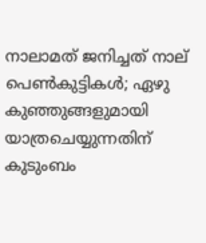നാലാമത് ജനിച്ചത് നാല് പെണ്‍കുട്ടികള്‍; ഏഴു കുഞ്ഞുങ്ങളുമായി യാത്രചെയ്യുന്നതിന് കുടുംബം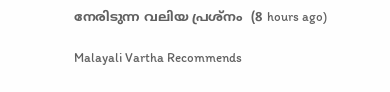നേരിടുന്ന വലിയ പ്രശ്‌നം  (8 hours ago)

Malayali Vartha Recommends